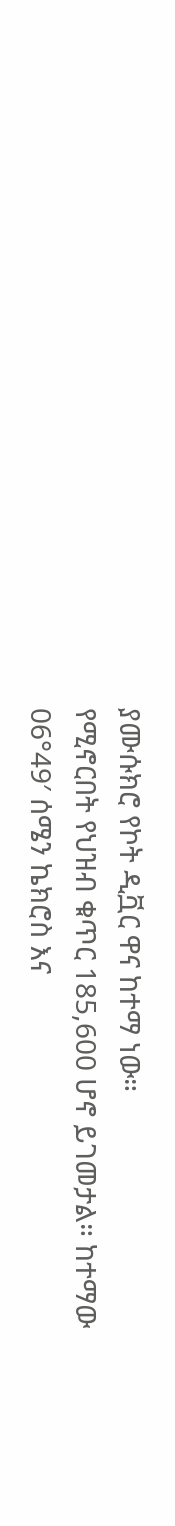ያሙሱክሮ የኮት ዲቯር ዋና ከተማ ነው።
የሚኖርበት የህዝብ ቁጥር 185,600 ሆኖ ይገመታል። ከተማው 06°49′ ሰሜን ኬክሮስ እና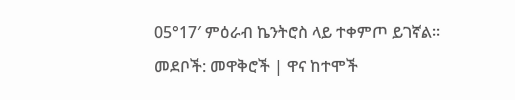05°17′ ምዕራብ ኬንትሮስ ላይ ተቀምጦ ይገኛል።
መደቦች: መዋቅሮች | ዋና ከተሞች